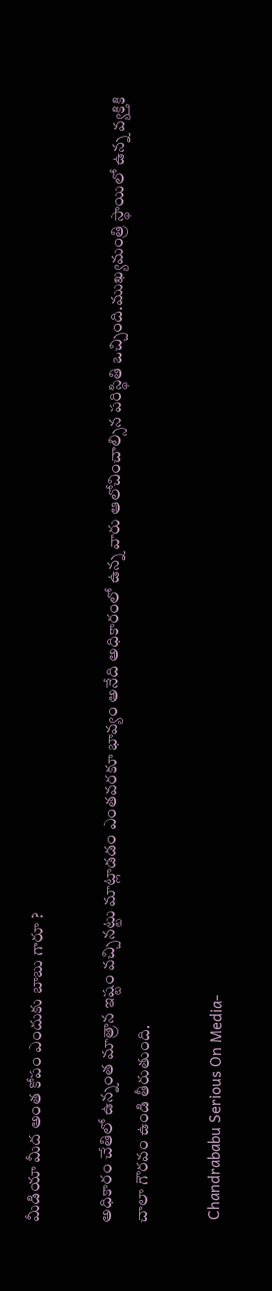మీడియా మీద అంత కోపం ఎందుకు బాబు గారూ ?

అధికారం చేతిలో ఉన్నంత మాత్రాన ఇష్టం వచ్చినట్టు మాట్లాడడం ఎంతవరకూ భావ్యం అనేది అధికారంలో ఉన్న వారు ఆలోచించాల్సిన పరిస్థితి ఒచ్చింది.ముఖ్యమంత్రి స్థాయిలో ఉన్న వ్యక్తికి చాలా గౌరవం ఉండి తీరుతుంది.

 Chandrababu Serious On Media-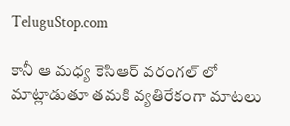TeluguStop.com

కానీ ఆ మధ్య కెసిఆర్ వరంగల్ లో మాట్లాడుతూ తమకి వ్యతిరేకంగా మాటలు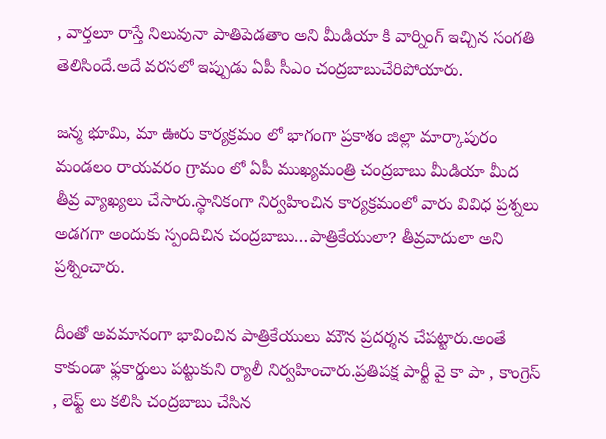, వార్తలూ రాస్తే నిలువునా పాతిపెడతాం అని మీడియా కి వార్నింగ్ ఇచ్చిన సంగతి తెలిసిందే.అదే వరసలో ఇప్పుడు ఏపీ సీఎం చంద్రబాబుచేరిపోయారు.

జన్మ భూమి, మా ఊరు కార్యక్రమం లో భాగంగా ప్రకాశం జిల్లా మార్కాపురం మండలం రాయవరం గ్రామం లో ఏపీ ముఖ్యమంత్రి చంద్రబాబు మీడియా మీద తీవ్ర వ్యాఖ్యలు చేసారు.స్థానికంగా నిర్వహించిన కార్యక్రమంలో వారు వివిధ ప్రశ్నలు అడగగా అందుకు స్పందిచిన చంద్రబాబు…పాత్రికేయులా? తీవ్రవాదులా అని ప్రశ్నించారు.

దీంతో అవమానంగా భావించిన పాత్రికేయులు మౌన ప్రదర్శన చేపట్టారు.అంతే కాకుండా ఫ్లకార్డులు పట్టుకుని ర్యాలీ నిర్వహించారు.ప్రతిపక్ష పార్టీ వై కా పా , కాంగ్రెస్ , లెఫ్ట్ లు కలిసి చంద్రబాబు చేసిన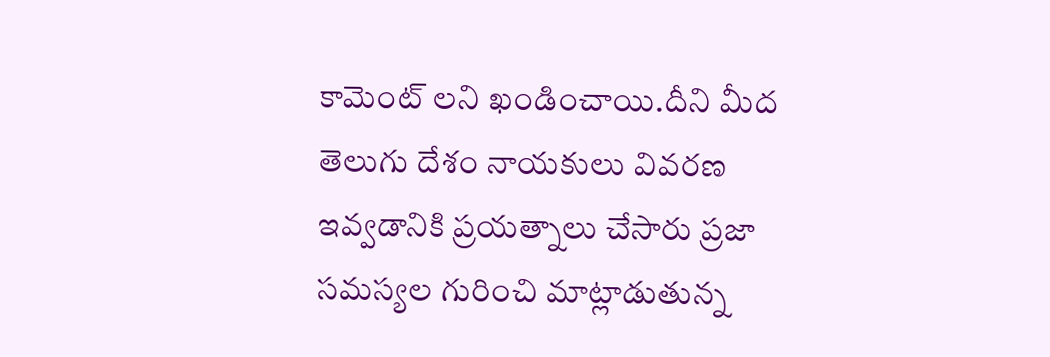కామెంట్ లని ఖండించాయి.దీని మీద తెలుగు దేశం నాయకులు వివరణ ఇవ్వడానికి ప్రయత్నాలు చేసారు ప్రజా సమస్యల గురించి మాట్లాడుతున్న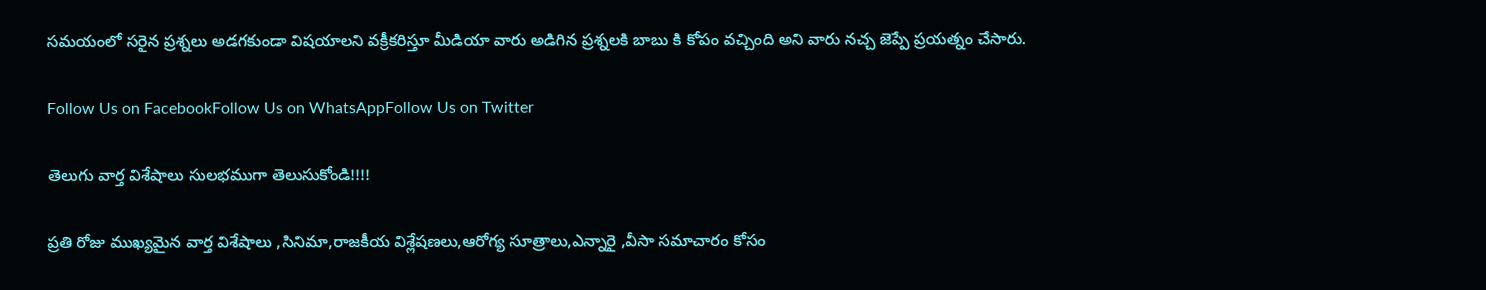సమయంలో సరైన ప్రశ్నలు అడగకుండా విషయాలని వక్రీకరిస్తూ మీడియా వారు అడిగిన ప్రశ్నలకి బాబు కి కోపం వచ్చింది అని వారు నచ్చ జెప్పే ప్రయత్నం చేసారు.

Follow Us on FacebookFollow Us on WhatsAppFollow Us on Twitter

తెలుగు వార్త విశేషాలు సులభముగా తెలుసుకోండి!!!!

ప్రతి రోజు ముఖ్యమైన వార్త విశేషాలు ,సినిమా,రాజకీయ విశ్లేషణలు,ఆరోగ్య సూత్రాలు,ఎన్నారై ,వీసా సమాచారం కోసం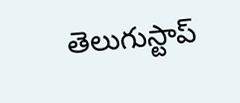తెలుగుస్టాప్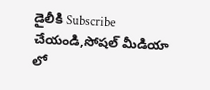డైలీకి Subscribe చేయండి,సోషల్ మీడియా లో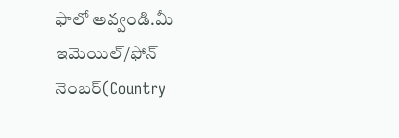ఫాలో అవ్వండి.మీ ఇమెయిల్/ఫోన్ నెంబర్(Country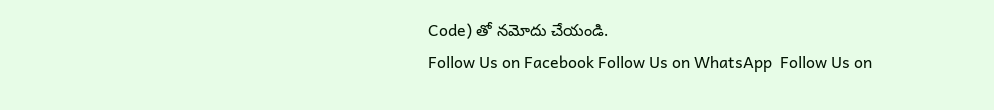Code) తో నమోదు చేయండి.
Follow Us on Facebook Follow Us on WhatsApp  Follow Us on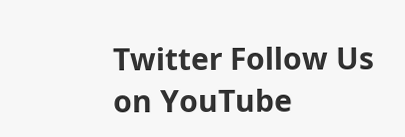Twitter Follow Us on YouTube